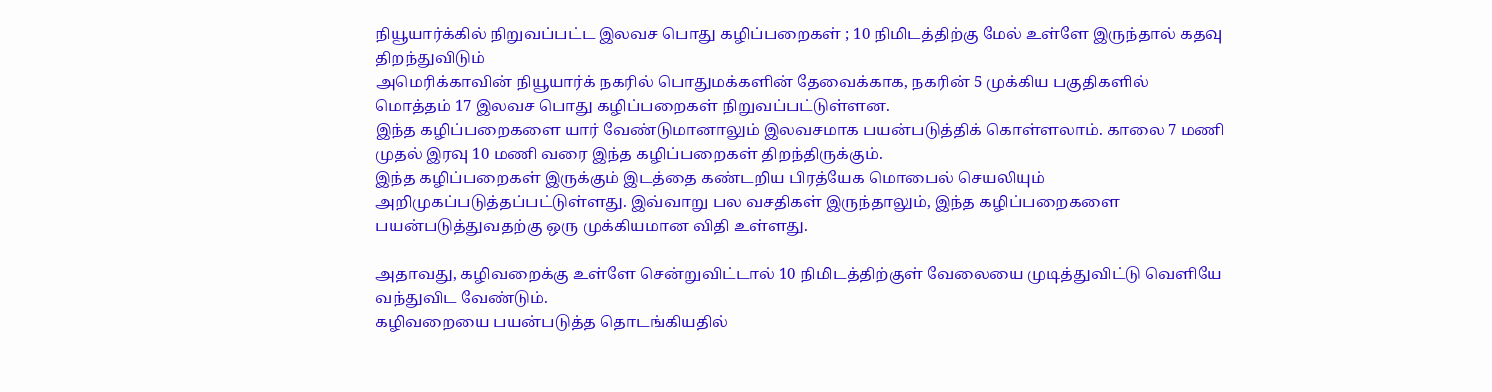நியூயார்க்கில் நிறுவப்பட்ட இலவச பொது கழிப்பறைகள் ; 10 நிமிடத்திற்கு மேல் உள்ளே இருந்தால் கதவு திறந்துவிடும்
அமெரிக்காவின் நியூயார்க் நகரில் பொதுமக்களின் தேவைக்காக, நகரின் 5 முக்கிய பகுதிகளில் மொத்தம் 17 இலவச பொது கழிப்பறைகள் நிறுவப்பட்டுள்ளன.
இந்த கழிப்பறைகளை யார் வேண்டுமானாலும் இலவசமாக பயன்படுத்திக் கொள்ளலாம். காலை 7 மணி முதல் இரவு 10 மணி வரை இந்த கழிப்பறைகள் திறந்திருக்கும்.
இந்த கழிப்பறைகள் இருக்கும் இடத்தை கண்டறிய பிரத்யேக மொபைல் செயலியும் அறிமுகப்படுத்தப்பட்டுள்ளது. இவ்வாறு பல வசதிகள் இருந்தாலும், இந்த கழிப்பறைகளை பயன்படுத்துவதற்கு ஒரு முக்கியமான விதி உள்ளது.

அதாவது, கழிவறைக்கு உள்ளே சென்றுவிட்டால் 10 நிமிடத்திற்குள் வேலையை முடித்துவிட்டு வெளியே வந்துவிட வேண்டும்.
கழிவறையை பயன்படுத்த தொடங்கியதில்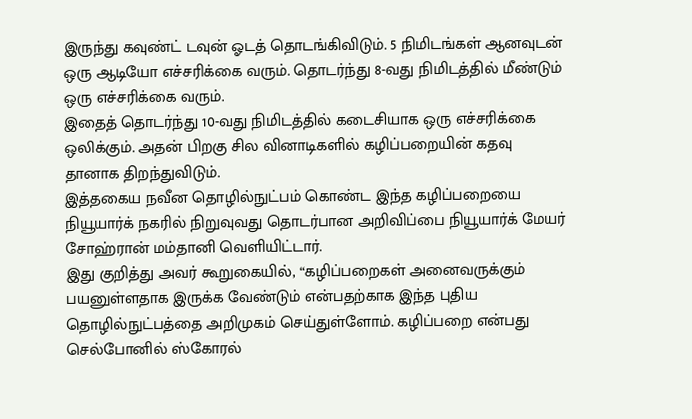இருந்து கவுண்ட் டவுன் ஓடத் தொடங்கிவிடும். 5 நிமிடங்கள் ஆனவுடன் ஒரு ஆடியோ எச்சரிக்கை வரும். தொடர்ந்து 8-வது நிமிடத்தில் மீண்டும் ஒரு எச்சரிக்கை வரும்.
இதைத் தொடர்ந்து 10-வது நிமிடத்தில் கடைசியாக ஒரு எச்சரிக்கை ஒலிக்கும். அதன் பிறகு சில வினாடிகளில் கழிப்பறையின் கதவு தானாக திறந்துவிடும்.
இத்தகைய நவீன தொழில்நுட்பம் கொண்ட இந்த கழிப்பறையை நியூயார்க் நகரில் நிறுவுவது தொடர்பான அறிவிப்பை நியூயார்க் மேயர் சோஹ்ரான் மம்தானி வெளியிட்டார்.
இது குறித்து அவர் கூறுகையில், “கழிப்பறைகள் அனைவருக்கும் பயனுள்ளதாக இருக்க வேண்டும் என்பதற்காக இந்த புதிய தொழில்நுட்பத்தை அறிமுகம் செய்துள்ளோம். கழிப்பறை என்பது செல்போனில் ஸ்கோரல்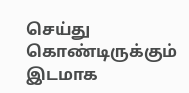செய்து கொண்டிருக்கும் இடமாக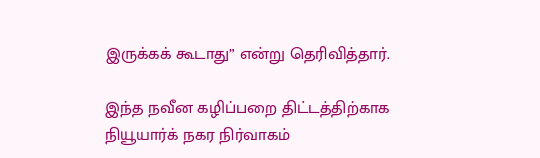இருக்கக் கூடாது” என்று தெரிவித்தார்.

இந்த நவீன கழிப்பறை திட்டத்திற்காக நியூயார்க் நகர நிர்வாகம்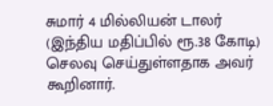சுமார் 4 மில்லியன் டாலர் (இந்திய மதிப்பில் ரூ.38 கோடி) செலவு செய்துள்ளதாக அவர் கூறினார்.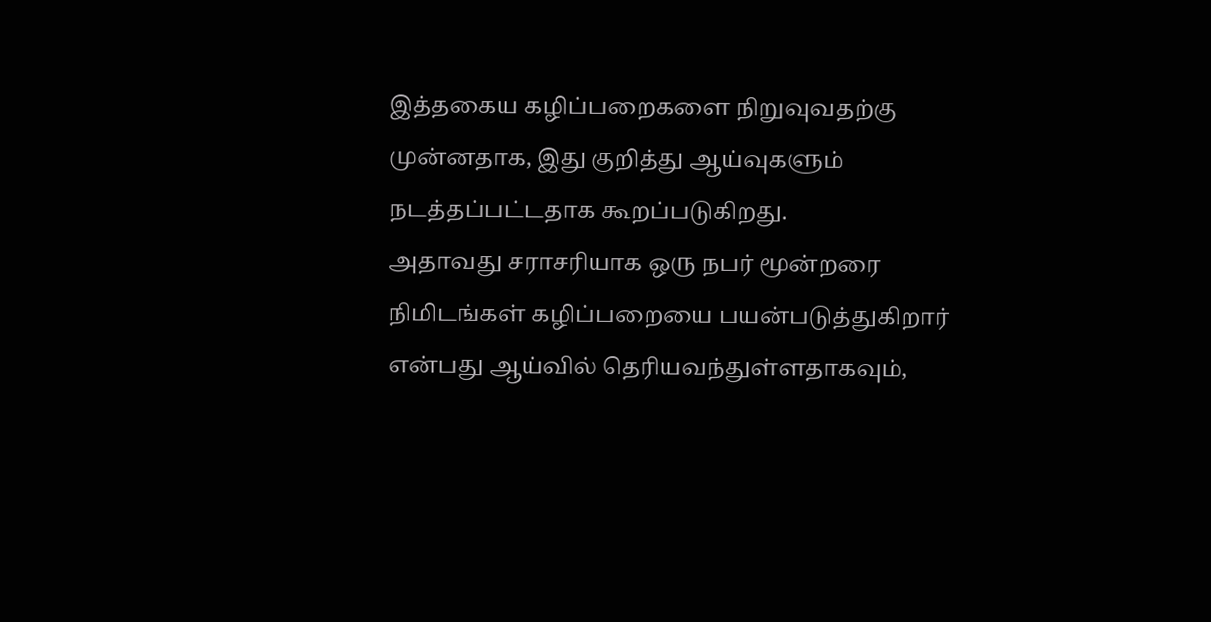இத்தகைய கழிப்பறைகளை நிறுவுவதற்கு முன்னதாக, இது குறித்து ஆய்வுகளும் நடத்தப்பட்டதாக கூறப்படுகிறது.
அதாவது சராசரியாக ஒரு நபர் மூன்றரை நிமிடங்கள் கழிப்பறையை பயன்படுத்துகிறார் என்பது ஆய்வில் தெரியவந்துள்ளதாகவும்,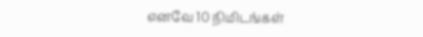எனவே 10 நிமிடங்கள்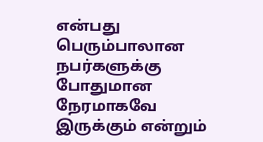என்பது பெரும்பாலான நபர்களுக்கு போதுமான நேரமாகவே இருக்கும் என்றும்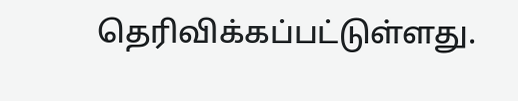தெரிவிக்கப்பட்டுள்ளது.